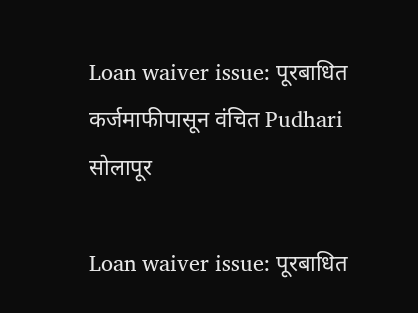Loan waiver issue: पूरबाधित कर्जमाफीपासून वंचित Pudhari
सोलापूर

Loan waiver issue: पूरबाधित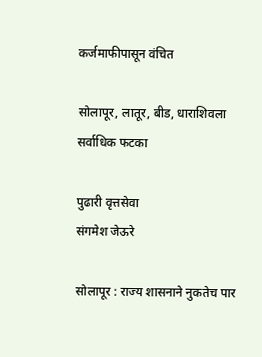कर्जमाफीपासून वंचित

सोलापूर, लातूर, बीड, धाराशिवला सर्वाधिक फटका

पुढारी वृत्तसेवा
संगमेश जेऊरे

सोलापूर : राज्य शासनाने नुकतेच पार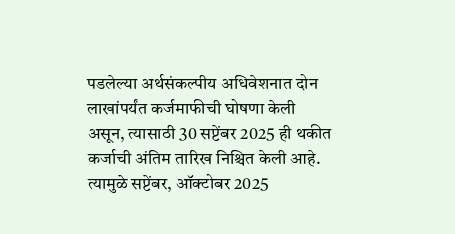पडलेल्या अर्थसंकल्पीय अधिवेशनात दोन लाखांपर्यंत कर्जमाफीची घोषणा केली असून, त्यासाठी 30 सप्टेंबर 2025 ही थकीत कर्जाची अंतिम तारिख निश्चित केली आहे. त्यामुळे सप्टेंबर, ऑक्टोबर 2025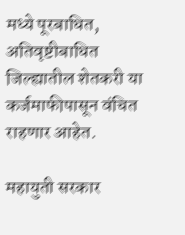मध्ये पूरबाधित, अतिवृष्टीबाधित जिल्ह्यातील शेतकरी या कर्जमाफीपासून वंचित राहणार आहेत.

महायुती सरकार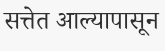सत्तेत आल्यापासून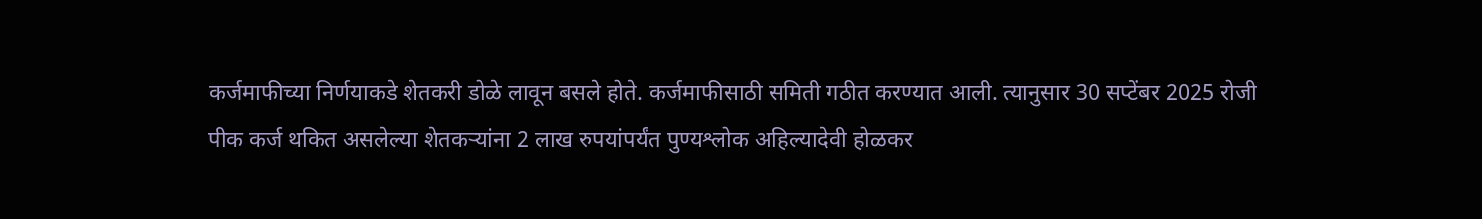कर्जमाफीच्या निर्णयाकडे शेतकरी डोळे लावून बसले होते. कर्जमाफीसाठी समिती गठीत करण्यात आली. त्यानुसार 30 सप्टेंबर 2025 रोजी पीक कर्ज थकित असलेल्या शेतकऱ्यांना 2 लाख रुपयांपर्यंत पुण्यश्लोक अहिल्यादेवी होळकर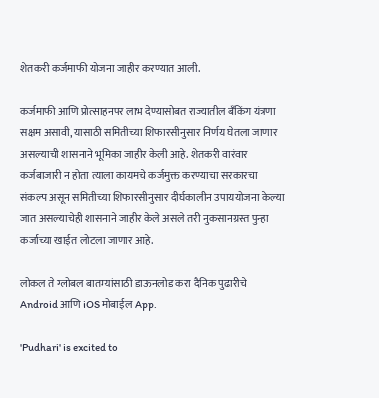शेतकरी कर्जमाफी योजना जाहीर करण्यात आली.

कर्जमाफी आणि प्रोत्साहनपर लाभ देण्यासोबत राज्यातील बँकिंग यंत्रणा सक्षम असावी, यासाठी समितीच्या शिफारसीनुसार निर्णय घेतला जाणार असल्याची शासनाने भूमिका जाहीर केली आहे. शेतकरी वारंवार कर्जबाजारी न होता त्याला कायमचे कर्जमुक्त करण्याचा सरकारचा संकल्प असून समितीच्या शिफारसीनुसार दीर्घकालीन उपाययोजना केल्या जात असल्याचेही शासनाने जाहीर केले असले तरी नुकसानग्रस्त पुन्हा कर्जाच्या खाईत लोटला जाणार आहे.

लोकल ते ग्लोबल बातम्यांसाठी डाऊनलोड करा दैनिक पुढारीचे Android आणि iOS मोबाईल App.

'Pudhari' is excited to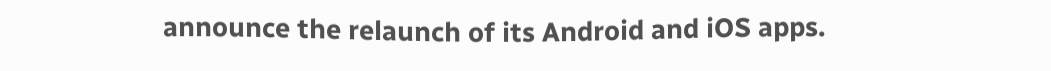announce the relaunch of its Android and iOS apps.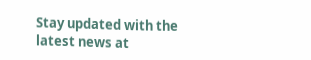Stay updated with the latest news at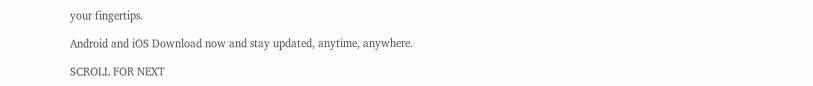your fingertips.

Android and iOS Download now and stay updated, anytime, anywhere.

SCROLL FOR NEXT